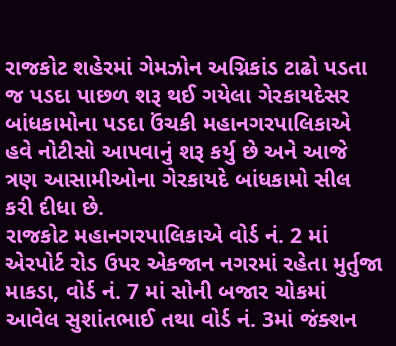રાજકોટ શહેરમાં ગેમઝોન અગ્નિકાંડ ટાઢો પડતા જ પડદા પાછળ શરૂ થઈ ગયેલા ગેરકાયદેસર બાંધકામોના પડદા ઉંચકી મહાનગરપાલિકાએ હવે નોટીસો આપવાનું શરૂ કર્યુ છે અને આજે ત્રણ આસામીઓના ગેરકાયદે બાંધકામો સીલ કરી દીધા છે.
રાજકોટ મહાનગરપાલિકાએ વોર્ડ નં. 2 માં એરપોર્ટ રોડ ઉપર એકજાન નગરમાં રહેતા મુર્તુજા માકડા, વોર્ડ નં. 7 માં સોની બજાર ચોકમાં આવેલ સુશાંતભાઈ તથા વોર્ડ નં. 3માં જંક્શન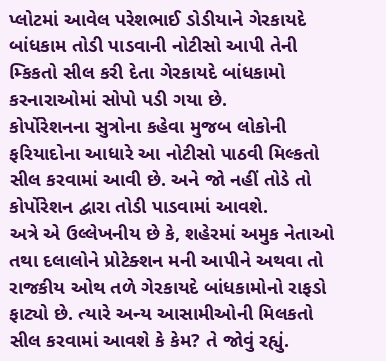પ્લોટમાં આવેલ પરેશભાઈ ડોડીયાને ગેરકાયદે બાંધકામ તોડી પાડવાની નોટીસો આપી તેની મ્કિકતો સીલ કરી દેતા ગેરકાયદે બાંધકામો કરનારાઓમાં સોપો પડી ગયા છે.
કોર્પોરેશનના સુત્રોના કહેવા મુજબ લોકોની ફરિયાદોના આધારે આ નોટીસો પાઠવી મિલ્કતો સીલ કરવામાં આવી છે. અને જો નહીં તોડે તો કોર્પોરેશન દ્વારા તોડી પાડવામાં આવશે.
અત્રે એ ઉલ્લેખનીય છે કે, શહેરમાં અમુક નેતાઓ તથા દલાલોને પ્રોટેક્શન મની આપીને અથવા તો રાજકીય ઓથ તળે ગેરકાયદે બાંધકામોનો રાફડો ફાટ્યો છે. ત્યારે અન્ય આસામીઓની મિલકતો સીલ કરવામાં આવશે કે કેમ? તે જોવું રહ્યું.